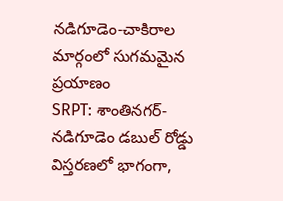నడిగూడెం-చాకిరాల మార్గంలో సుగమమైన ప్రయాణం
SRPT: శాంతినగర్-నడిగూడెం డబుల్ రోడ్డు విస్తరణలో భాగంగా,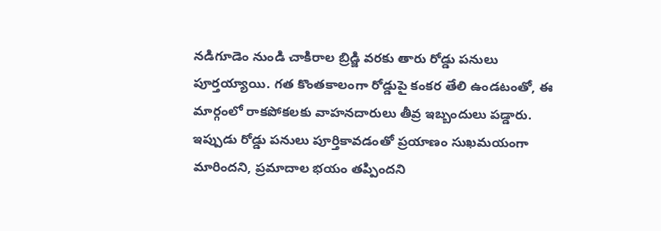నడిగూడెం నుండి చాకిరాల బ్రిడ్జి వరకు తారు రోడ్డు పనులు పూర్తయ్యాయి. గత కొంతకాలంగా రోడ్డుపై కంకర తేలి ఉండటంతో, ఈ మార్గంలో రాకపోకలకు వాహనదారులు తీవ్ర ఇబ్బందులు పడ్డారు. ఇప్పుడు రోడ్డు పనులు పూర్తికావడంతో ప్రయాణం సుఖమయంగా మారిందని, ప్రమాదాల భయం తప్పిందని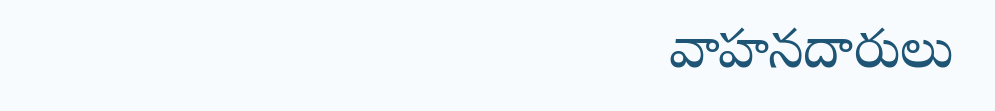వాహనదారులు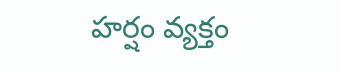హర్షం వ్యక్తం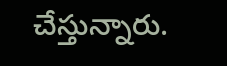చేస్తున్నారు.